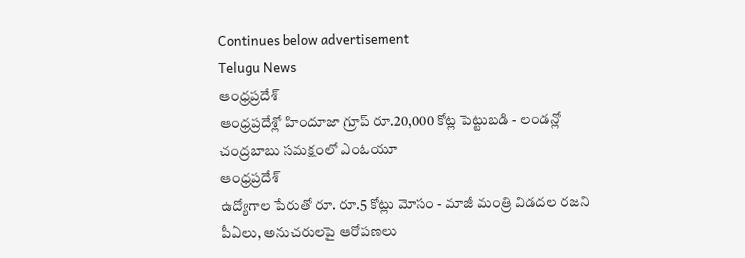Continues below advertisement
Telugu News
ఆంధ్రప్రదేశ్
ఆంధ్రప్రదేశ్లో హిందూజా గ్రూప్ రూ.20,000 కోట్ల పెట్టుబడి - లండన్లో చంద్రబాబు సమక్షంలో ఎంఓయూ
ఆంధ్రప్రదేశ్
ఉద్యోగాల పేరుతో రూ. రూ.5 కోట్లు మోసం - మాజీ మంత్రి విడదల రజని పీఏలు, అనుచరులపై ఆరోపణలు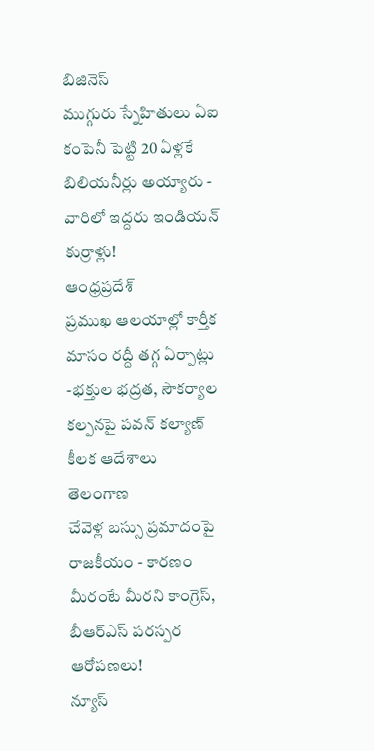బిజినెస్
ముగ్గురు స్నేహితులు ఏఐ కంపెనీ పెట్టి 20 ఏళ్లకే బిలియనీర్లు అయ్యారు - వారిలో ఇద్దరు ఇండియన్ కుర్రాళ్లు!
ఆంధ్రప్రదేశ్
ప్రముఖ ఆలయాల్లో కార్తీక మాసం రద్దీ తగ్గ ఏర్పాట్లు -భక్తుల భద్రత, సౌకర్యాల కల్పనపై పవన్ కల్యాణ్ కీలక ఆదేశాలు
తెలంగాణ
చేవెళ్ల బస్సు ప్రమాదంపై రాజకీయం - కారణం మీరంటే మీరని కాంగ్రెస్, బీఆర్ఎస్ పరస్పర ఆరోపణలు!
న్యూస్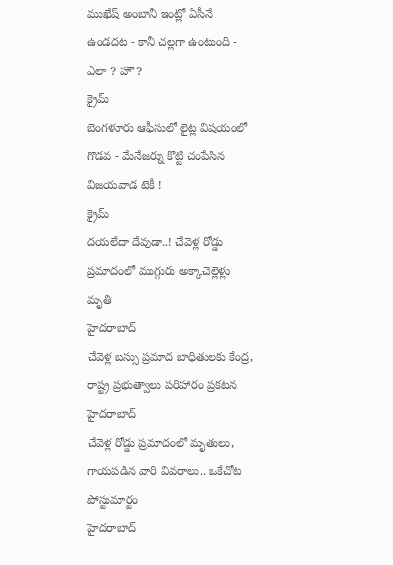ముఖేష్ అంబానీ ఇంట్లో ఏసీనే ఉండదట - కానీ చల్లగా ఉంటుంది - ఎలా ? హౌ?
క్రైమ్
బెంగళూరు ఆఫీసులో లైట్ల విషయంలో గొడవ - మేనేజర్ను కొట్టి చంపేసిన విజయవాడ టెకీ !
క్రైమ్
దయలేదా దేవుడా..! చేవెళ్ల రోడ్డు ప్రమాదంలో ముగ్గురు అక్కాచెల్లెళ్లు మృతి
హైదరాబాద్
చేవెళ్ల బస్సు ప్రమాద బాధితులకు కేంద్ర, రాష్ట్ర ప్రభుత్వాలు పరిహారం ప్రకటన
హైదరాబాద్
చేవెళ్ల రోడ్డు ప్రమాదంలో మృతులు, గాయపడిన వారి వివరాలు.. ఒకేచోట పోస్టుమార్టం
హైదరాబాద్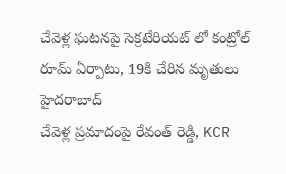చేవెళ్ల ఘటనపై సెక్రటేరియట్ లో కంట్రోల్ రూమ్ ఏర్పాటు, 19కి చేరిన మృతులు
హైదరాబాద్
చేవెళ్ల ప్రమాదంపై రేవంత్ రెడ్డి, KCR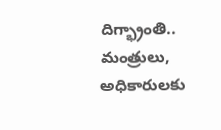దిగ్భ్రాంతి.. మంత్రులు, అధికారులకు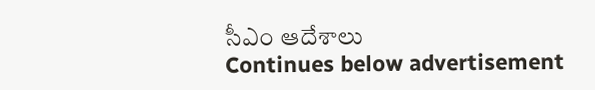సీఎం ఆదేశాలు
Continues below advertisement